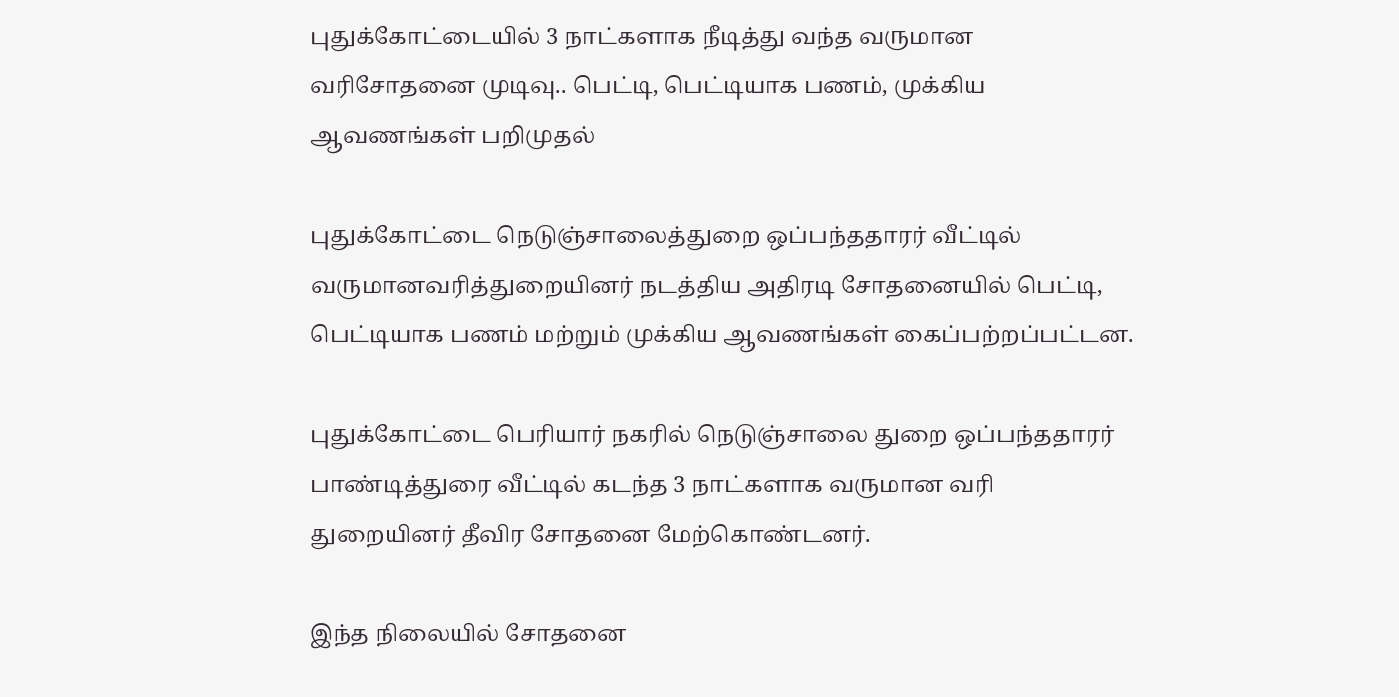புதுக்கோட்டையில் 3 நாட்களாக நீடித்து வந்த வருமான வரிசோதனை முடிவு.. பெட்டி, பெட்டியாக பணம், முக்கிய ஆவணங்கள் பறிமுதல்

புதுக்கோட்டை நெடுஞ்சாலைத்துறை ஒப்பந்ததாரர் வீட்டில் வருமானவரித்துறையினர் நடத்திய அதிரடி சோதனையில் பெட்டி, பெட்டியாக பணம் மற்றும் முக்கிய ஆவணங்கள் கைப்பற்றப்பட்டன.

புதுக்கோட்டை பெரியார் நகரில் நெடுஞ்சாலை துறை ஒப்பந்ததாரர் பாண்டித்துரை வீட்டில் கடந்த 3 நாட்களாக வருமான வரி துறையினர் தீவிர சோதனை மேற்கொண்டனர்.

இந்த நிலையில் சோதனை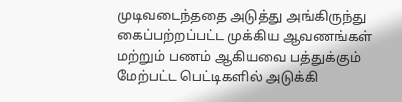முடிவடைந்ததை அடுத்து அங்கிருந்து கைப்பற்றப்பட்ட முக்கிய ஆவணங்கள் மற்றும் பணம் ஆகியவை பத்துக்கும் மேற்பட்ட பெட்டிகளில் அடுக்கி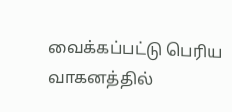வைக்கப்பட்டு பெரிய வாகனத்தில்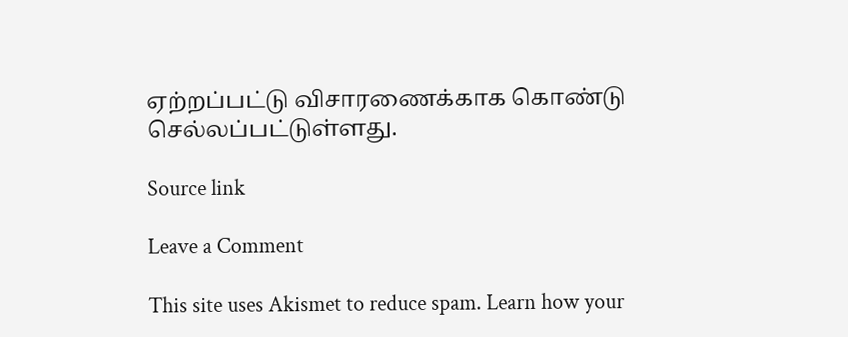ஏற்றப்பட்டு விசாரணைக்காக கொண்டு செல்லப்பட்டுள்ளது.

Source link

Leave a Comment

This site uses Akismet to reduce spam. Learn how your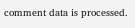comment data is processed.